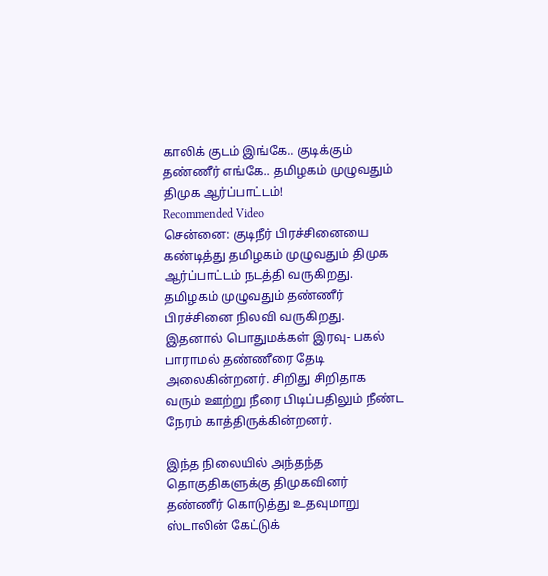காலிக் குடம் இங்கே.. குடிக்கும் தண்ணீர் எங்கே.. தமிழகம் முழுவதும் திமுக ஆர்ப்பாட்டம்!
Recommended Video
சென்னை: குடிநீர் பிரச்சினையை கண்டித்து தமிழகம் முழுவதும் திமுக ஆர்ப்பாட்டம் நடத்தி வருகிறது.
தமிழகம் முழுவதும் தண்ணீர் பிரச்சினை நிலவி வருகிறது. இதனால் பொதுமக்கள் இரவு- பகல் பாராமல் தண்ணீரை தேடி அலைகின்றனர். சிறிது சிறிதாக வரும் ஊற்று நீரை பிடிப்பதிலும் நீண்ட நேரம் காத்திருக்கின்றனர்.

இந்த நிலையில் அந்தந்த தொகுதிகளுக்கு திமுகவினர் தண்ணீர் கொடுத்து உதவுமாறு ஸ்டாலின் கேட்டுக்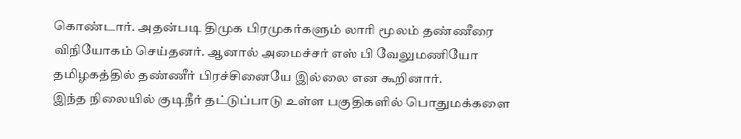கொண்டார். அதன்படி திமுக பிரமுகர்களும் லாரி மூலம் தண்ணீரை விநியோகம் செய்தனர். ஆனால் அமைச்சர் எஸ் பி வேலுமணியோ தமிழகத்தில் தண்ணீர் பிரச்சினையே இல்லை என கூறினார்.
இந்த நிலையில் குடிநீர் தட்டுப்பாடு உள்ள பகுதிகளில் பொதுமக்களை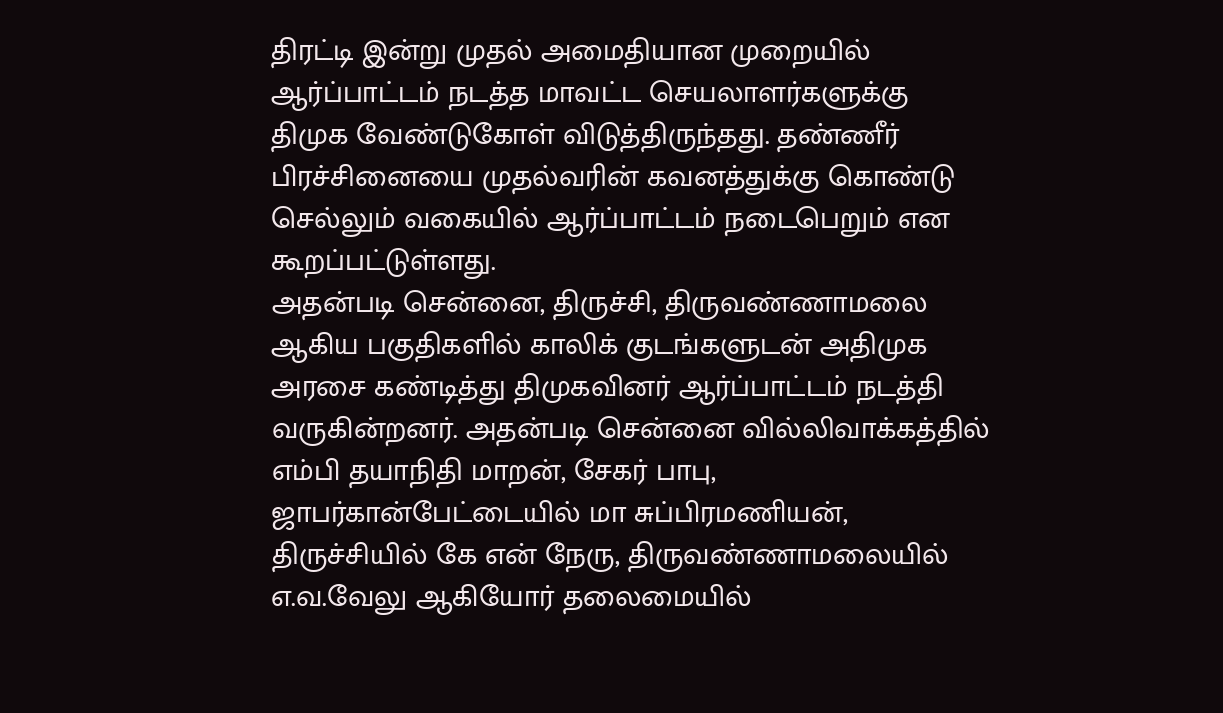திரட்டி இன்று முதல் அமைதியான முறையில் ஆர்ப்பாட்டம் நடத்த மாவட்ட செயலாளர்களுக்கு திமுக வேண்டுகோள் விடுத்திருந்தது. தண்ணீர் பிரச்சினையை முதல்வரின் கவனத்துக்கு கொண்டு செல்லும் வகையில் ஆர்ப்பாட்டம் நடைபெறும் என கூறப்பட்டுள்ளது.
அதன்படி சென்னை, திருச்சி, திருவண்ணாமலை ஆகிய பகுதிகளில் காலிக் குடங்களுடன் அதிமுக அரசை கண்டித்து திமுகவினர் ஆர்ப்பாட்டம் நடத்தி வருகின்றனர். அதன்படி சென்னை வில்லிவாக்கத்தில் எம்பி தயாநிதி மாறன், சேகர் பாபு, ஜாபர்கான்பேட்டையில் மா சுப்பிரமணியன், திருச்சியில் கே என் நேரு, திருவண்ணாமலையில் எ.வ.வேலு ஆகியோர் தலைமையில்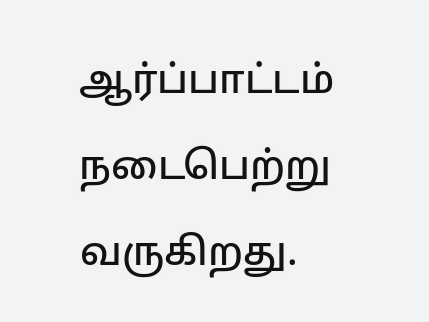ஆர்ப்பாட்டம் நடைபெற்று வருகிறது.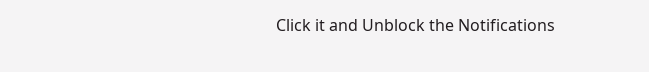Click it and Unblock the Notifications